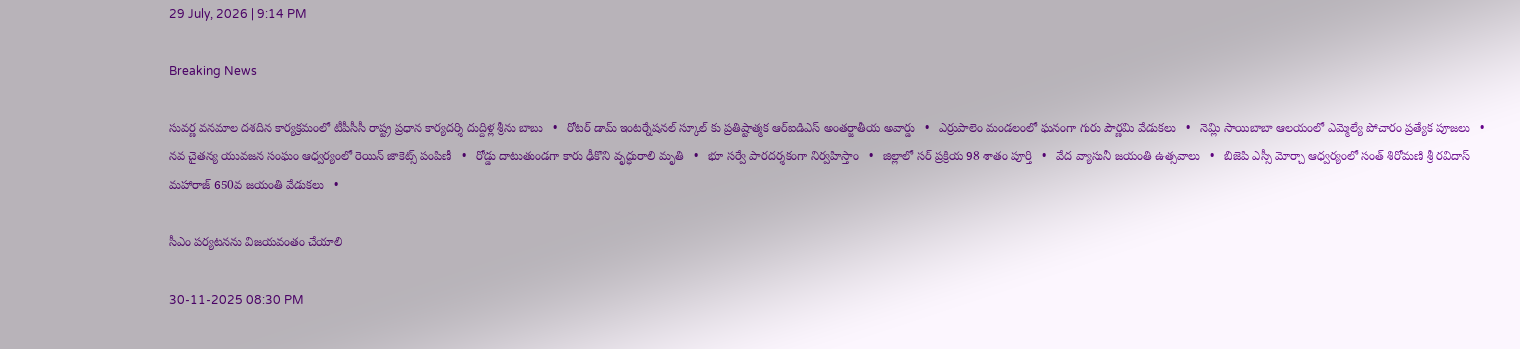29 July, 2026 | 9:14 PM

Breaking News

సువర్ణ వనమాల దశదిన కార్యక్రమంలో టీపీసీసీ రాష్ట్ర ప్రధాన కార్యదర్శి దుద్దిళ్ల శ్రీను బాబు   •   రోటర్ డామ్ ఇంటర్నేషనల్ స్కూల్ కు ప్రతిష్టాత్మక ఆర్ఐడిఎస్ అంతర్జాతీయ అవార్డు   •   ఎర్రుపాలెం మండలంలో ఘనంగా గురు పౌర్ణమి వేడుకలు   •   నెమ్లి సాయిబాబా ఆలయంలో ఎమ్మెల్యే పోచారం ప్రత్యేక పూజలు   •   నవ చైతన్య యువజన సంఘం ఆధ్వర్యంలో రెయిన్ జాకెట్స్ పంపిణీ   •   రోడ్డు దాటుతుండగా కారు ఢీకొని వృద్ధురాలి మృతి   •   భూ సర్వే పారదర్శకంగా నిర్వహిస్తాం   •   జిల్లాలో సర్ ప్రక్రియ 98 శాతం పూర్తి   •   వేద వ్యాసునీ జయంతి ఉత్సవాలు   •   బిజెపి ఎస్సీ మోర్చా ఆధ్వర్యంలో సంత్ శిరోమణి శ్రీ రవిదాస్ మహారాజ్ 650వ జయంతి వేడుకలు   •

సీఎం పర్యటనను విజయవంతం చేయాలి

30-11-2025 08:30 PM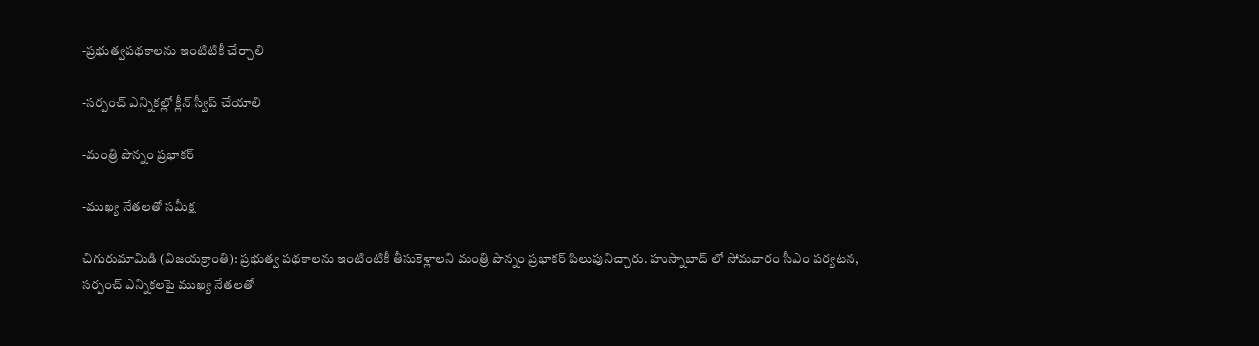-ప్రభుత్వపథకాలను ఇంటిటికీ చేర్చాలి

-సర్పంచ్ ఎన్నికల్లో క్లీన్ స్వీప్ చేయాలి

-మంత్రి పొన్నం ప్రభాకర్

-ముఖ్య నేతలతో సమీక్ష

చిగురుమామిడి (విజయక్రాంతి): ప్రభుత్వ పథకాలను ఇంటింటికీ తీసుకెళ్లాలని మంత్రి పొన్నం ప్రభాకర్ పిలుపునిచ్చారు. హుస్నాబాద్ లో సోమవారం సీఎం పర్యటన, సర్పంచ్ ఎన్నికలపై ముఖ్య నేతలతో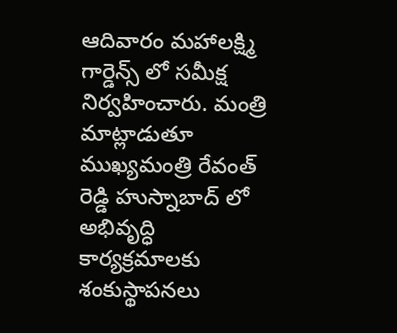ఆదివారం మహాలక్ష్మి గార్డెన్స్ లో సమీక్ష నిర్వహించారు. మంత్రి మాట్లాడుతూ ముఖ్యమంత్రి రేవంత్ రెడ్డి హుస్నాబాద్ లో అభివృద్ధి కార్యక్రమాలకు శంకుస్థాపనలు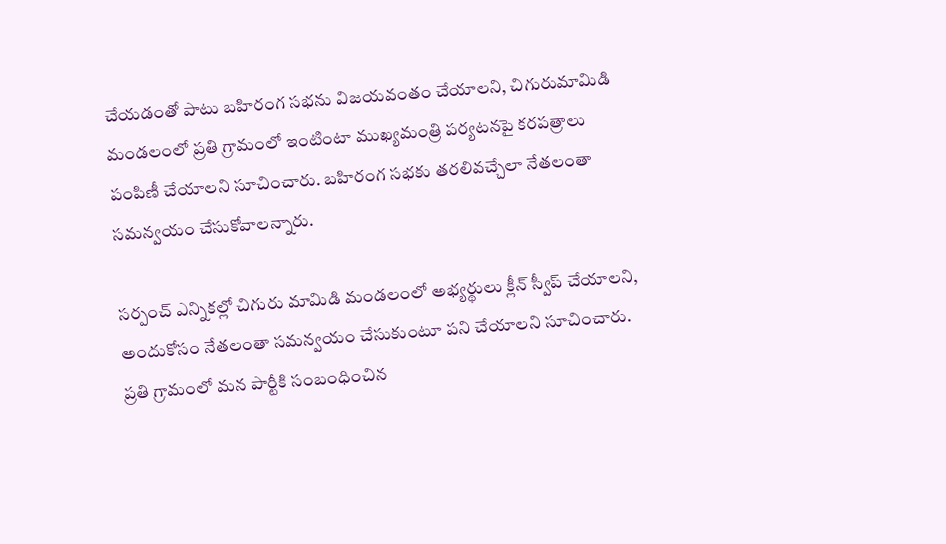చేయడంతో పాటు బహిరంగ సభను విజయవంతం చేయాలని, చిగురుమామిడి మండలంలో ప్రతి గ్రామంలో ఇంటింటా ముఖ్యమంత్రి పర్యటనపై కరపత్రాలు పంపిణీ చేయాలని సూచించారు. బహిరంగ సభకు తరలివచ్చేలా నేతలంతా సమన్వయం చేసుకోవాలన్నారు.

సర్పంచ్ ఎన్నికల్లో చిగురు మామిడి మండలంలో అభ్యర్థులు క్లీన్ స్వీప్ చేయాలని, అందుకోసం నేతలంతా సమన్వయం చేసుకుంటూ పని చేయాలని సూచించారు. ప్రతి గ్రామంలో మన పార్టీకి సంబంధించిన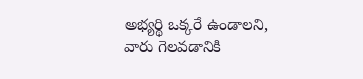అభ్యర్థి ఒక్కరే ఉండాలని, వారు గెలవడానికి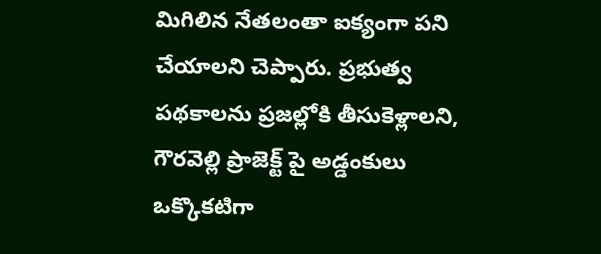మిగిలిన నేతలంతా ఐక్యంగా పని చేయాలని చెప్పారు. ప్రభుత్వ పథకాలను ప్రజల్లోకి తీసుకెళ్లాలని, గౌరవెల్లి ప్రాజెక్ట్ పై అడ్డంకులు ఒక్కొకటిగా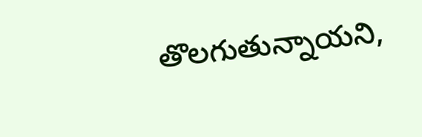తొలగుతున్నాయని,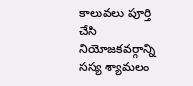కాలువలు పూర్తి చేసి నియోజకవర్గాన్ని సస్య శ్యామలం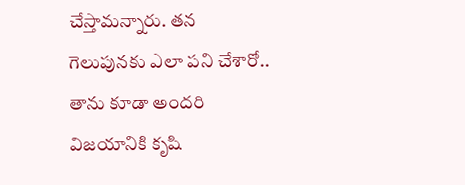చేస్తామన్నారు. తన గెలుపునకు ఎలా పని చేశారో.. తాను కూడా అందరి విజయానికి కృషి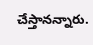చేస్తానన్నారు.